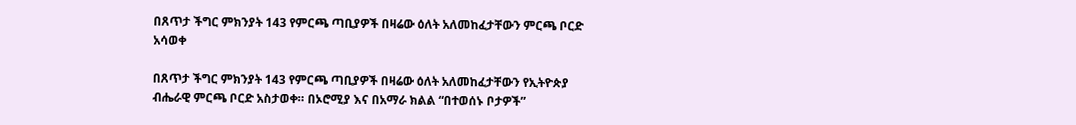በጸጥታ ችግር ምክንያት 143 የምርጫ ጣቢያዎች በዛሬው ዕለት አለመከፈታቸውን ምርጫ ቦርድ አሳወቀ

በጸጥታ ችግር ምክንያት 143 የምርጫ ጣቢያዎች በዛሬው ዕለት አለመከፈታቸውን የኢትዮጵያ ብሔራዊ ምርጫ ቦርድ አስታወቀ። በኦሮሚያ እና በአማራ ክልል “በተወሰኑ ቦታዎች”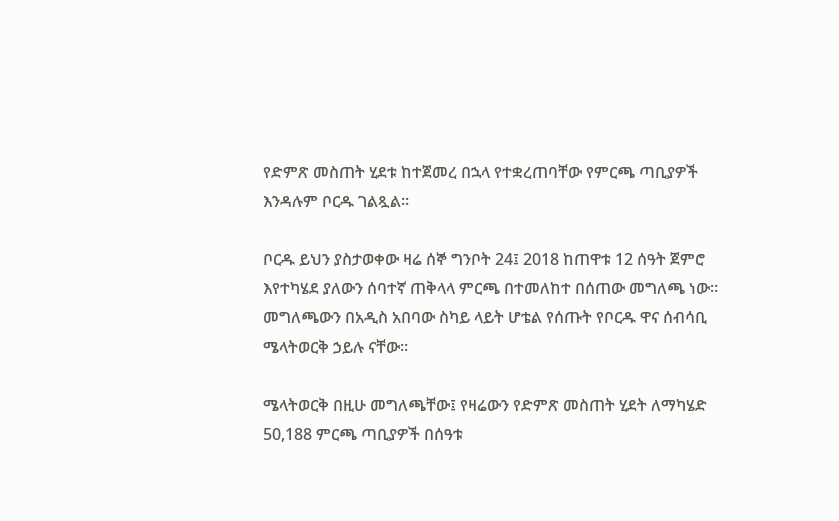የድምጽ መስጠት ሂደቱ ከተጀመረ በኋላ የተቋረጠባቸው የምርጫ ጣቢያዎች እንዳሉም ቦርዱ ገልጿል።

ቦርዱ ይህን ያስታወቀው ዛሬ ሰኞ ግንቦት 24፤ 2018 ከጠዋቱ 12 ሰዓት ጀምሮ እየተካሄደ ያለውን ሰባተኛ ጠቅላላ ምርጫ በተመለከተ በሰጠው መግለጫ ነው። መግለጫውን በአዲስ አበባው ስካይ ላይት ሆቴል የሰጡት የቦርዱ ዋና ሰብሳቢ ሜላትወርቅ ኃይሉ ናቸው።

ሜላትወርቅ በዚሁ መግለጫቸው፤ የዛሬውን የድምጽ መስጠት ሂደት ለማካሄድ 50,188 ምርጫ ጣቢያዎች በሰዓቱ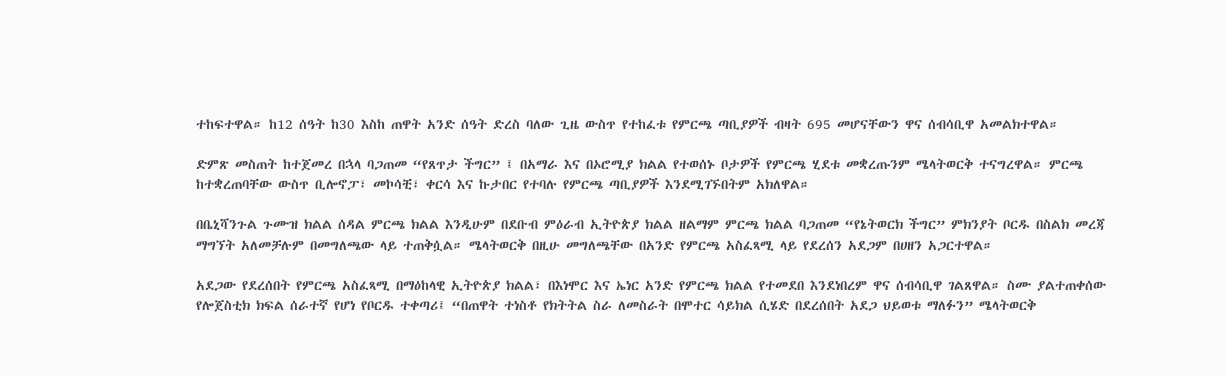ተከፍተዋል። ከ12 ሰዓት ከ30 እስከ ጠዋት አንድ ሰዓት ድረስ ባለው ጊዜ ውስጥ የተከፈቱ የምርጫ ጣቢያዎች ብዛት 695 መሆናቸውን ዋና ሰብሳቢዋ አመልክተዋል።

ድምጽ መስጠት ከተጀመረ በኋላ ባጋጠመ “የጸጥታ ችግር” ፤ በአማራ እና በኦሮሚያ ክልል የተወሰኑ ቦታዎች የምርጫ ሂደቱ መቋረጡንም ሜላትወርቅ ተናግረዋል። ምርጫ ከተቋረጠባቸው ውስጥ ቢሎኖፓ፣ መኮሳቺ፣ ቀርሳ እና ኩታበር የተባሉ የምርጫ ጣቢያዎች እንደሚገኙበትም አክለዋል።

በቤኒሻንጉል ጉሙዝ ክልል ሰዳል ምርጫ ክልል እንዲሁም በደቡብ ምዕራብ ኢትዮጵያ ክልል ዘልማም ምርጫ ክልል ባጋጠመ “የኔትወርክ ችግር” ምክንያት ቦርዱ በስልክ መረጃ ማግኘት አለመቻሉም በመግለጫው ላይ ተጠቅሷል። ሜላትወርቅ በዚሁ መግለጫቸው በአንድ የምርጫ አስፈጻሚ ላይ የደረሰን አደጋም በሀዘን አጋርተዋል።

አደጋው የደረሰበት የምርጫ አስፈጻሚ በማዕከላዊ ኢትዮጵያ ክልል፣ በእነሞር እና ኤነር አንድ የምርጫ ክልል የተመደበ እንደነበረም ዋና ሰብሳቢዋ ገልጸዋል። ስሙ ያልተጠቀሰው የሎጀስቲክ ክፍል ሰራተኛ የሆነ የቦርዱ ተቀጣሪ፤ “በጠዋት ተነስቶ የክትትል ስራ ለመስራት በሞተር ሳይክል ሲሄድ በደረሰበት አደጋ ህይወቱ ማለፉን” ሜላትወርቅ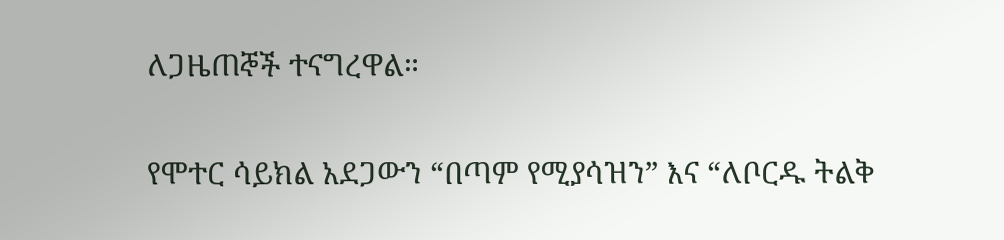ለጋዜጠኞች ተናግረዋል።

የሞተር ሳይክል አደጋውን “በጣም የሚያሳዝን” እና “ለቦርዱ ትልቅ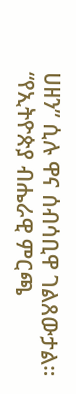ሀዘን” ሲሉ ዋና ሰብሳቢዋ ገልጸውታል። “የኢትዮጵያ ብሔራዊ ምርጫ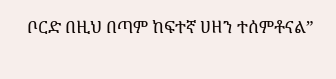ቦርድ በዚህ በጣም ከፍተኛ ሀዘን ተሰምቶናል”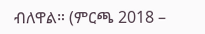ብለዋል። (ምርጫ 2018 –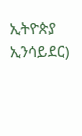ኢትዮጵያ ኢንሳይደር)